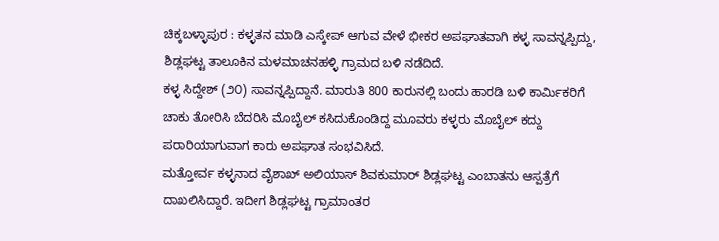ಚಿಕ್ಕಬಳ್ಳಾಪುರ : ಕಳ್ಳತನ ಮಾಡಿ ಎಸ್ಕೇಪ್ ಆಗುವ ವೇಳೆ ಭೀಕರ ಅಪಘಾತವಾಗಿ ಕಳ್ಳ ಸಾವನ್ನಪ್ಪಿದ್ದು, ಶಿಡ್ಲಘಟ್ಟ ತಾಲೂಕಿನ ಮಳಮಾಚನಹಳ್ಳಿ ಗ್ರಾಮದ ಬಳಿ ನಡೆದಿದೆ.
ಕಳ್ಳ ಸಿದ್ದೇಶ್ (೨೦) ಸಾವನ್ನಪ್ಪಿದ್ದಾನೆ. ಮಾರುತಿ 800 ಕಾರುನಲ್ಲಿ ಬಂದು ಹಾರಡಿ ಬಳಿ ಕಾರ್ಮಿಕರಿಗೆ ಚಾಕು ತೋರಿಸಿ ಬೆದರಿಸಿ ಮೊಬೈಲ್ ಕಸಿದುಕೊಂಡಿದ್ದ ಮೂವರು ಕಳ್ಳರು ಮೊಬೈಲ್ ಕದ್ದು ಪರಾರಿಯಾಗುವಾಗ ಕಾರು ಅಪಘಾತ ಸಂಭವಿಸಿದೆ.
ಮತ್ತೋರ್ವ ಕಳ್ಳನಾದ ವೈಶಾಖ್ ಅಲಿಯಾಸ್ ಶಿವಕುಮಾರ್ ಶಿಡ್ಲಘಟ್ಟ ಎಂಬಾತನು ಆಸ್ಪತ್ರೆಗೆ ದಾಖಲಿಸಿದ್ದಾರೆ. ಇದೀಗ ಶಿಡ್ಲಘಟ್ಟ ಗ್ರಾಮಾಂತರ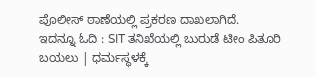ಪೊಲೀಸ್ ಠಾಣೆಯಲ್ಲಿ ಪ್ರಕರಣ ದಾಖಲಾಗಿದೆ.
ಇದನ್ನೂ ಓದಿ : SIT ತನಿಖೆಯಲ್ಲಿ ಬುರುಡೆ ಟೀಂ ಪಿತೂರಿ ಬಯಲು | ಧರ್ಮಸ್ಥಳಕ್ಕೆ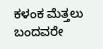ಕಳಂಕ ಮೆತ್ತಲು ಬಂದವರೇ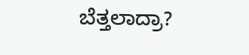ಬೆತ್ತಲಾದ್ರಾ?